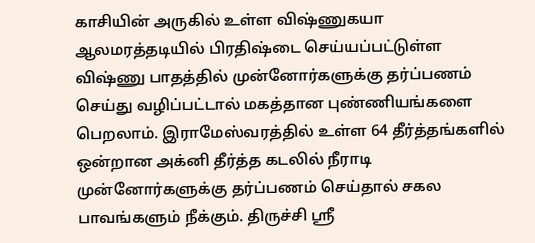காசியின் அருகில் உள்ள விஷ்ணுகயா ஆலமரத்தடியில் பிரதிஷ்டை செய்யப்பட்டுள்ள விஷ்ணு பாதத்தில் முன்னோர்களுக்கு தர்ப்பணம் செய்து வழிப்பட்டால் மகத்தான புண்ணியங்களை பெறலாம். இராமேஸ்வரத்தில் உள்ள 64 தீர்த்தங்களில் ஒன்றான அக்னி தீர்த்த கடலில் நீராடி முன்னோர்களுக்கு தர்ப்பணம் செய்தால் சகல பாவங்களும் நீக்கும். திருச்சி ஸ்ரீ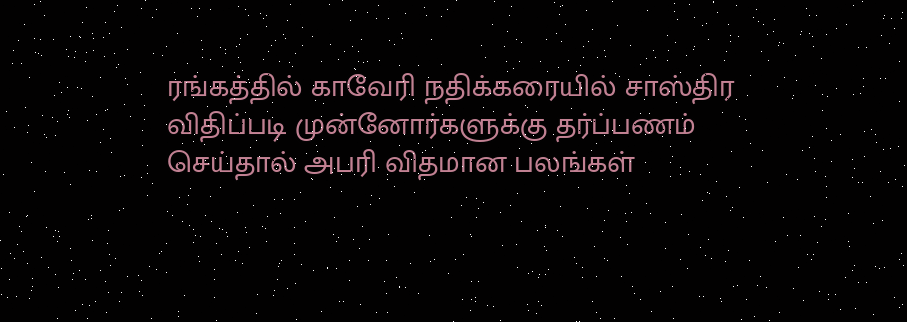ரங்கத்தில் காவேரி நதிக்கரையில் சாஸ்திர விதிப்படி முன்னோர்களுக்கு தர்ப்பணம் செய்தால் அபரி விதமான பலங்கள்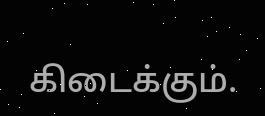கிடைக்கும்.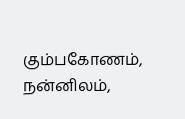கும்பகோணம், நன்னிலம்,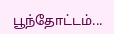பூந்தோட்டம்...